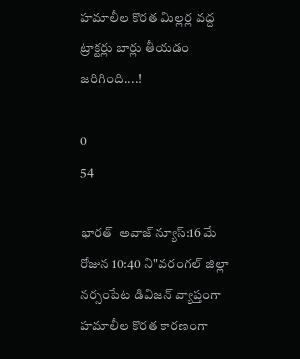హమాలీల కొరత మిల్లర్ల వద్ద ట్రాక్టర్లు బార్లు తీయడం జరిగింది....!

0
54

భారత్  అవాజ్ న్యూస్:16 మే రోజున 10:40 ని"వరంగల్ జిల్లా నర్సంపేట డివిజన్ వ్యాప్తంగా హమాలీల కొరత కారణంగా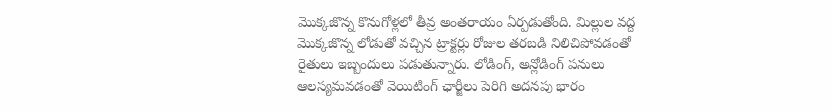మొక్కజొన్న కొనుగోళ్లలో తీవ్ర అంతరాయం ఏర్పడుతోంది. మిల్లుల వద్ద మొక్కజొన్న లోడుతో వచ్చిన ట్రాక్టర్లు రోజుల తరబడి నిలిచిపోవడంతో రైతులు ఇబ్బందులు పడుతున్నారు. లోడింగ్, అన్లోడింగ్ పనులు ఆలస్యమవడంతో వెయిటింగ్ ఛార్జీలు పెరిగి అదనపు భారం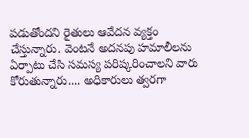పడుతోందని రైతులు ఆవేదన వ్యక్తం చేస్తున్నారు. వెంటనే అదనపు హమాలీలను ఏర్పాటు చేసి సమస్య పరిష్కరించాలని వారు కోరుతున్నారు.... అధికారులు త్వరగా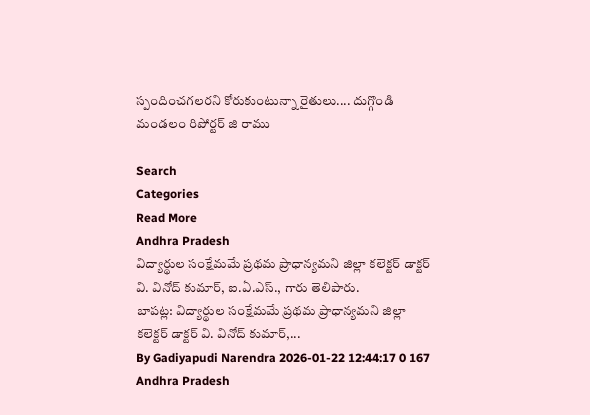స్పందించగలరని కోరుకుంటున్నా రైతులు.... దుగ్గొండి మండలం రిపోర్టర్ జి రాము

Search
Categories
Read More
Andhra Pradesh
విద్యార్థుల సంక్షేమమే ప్రథమ ప్రాధాన్యమని జిల్లా కలెక్టర్ డాక్టర్ వి. వినోద్ కుమార్, ఐ.ఏ.ఎస్., గారు తెలిపారు.
బాపట్ల: విద్యార్థుల సంక్షేమమే ప్రథమ ప్రాధాన్యమని జిల్లా కలెక్టర్ డాక్టర్ వి. వినోద్ కుమార్,...
By Gadiyapudi Narendra 2026-01-22 12:44:17 0 167
Andhra Pradesh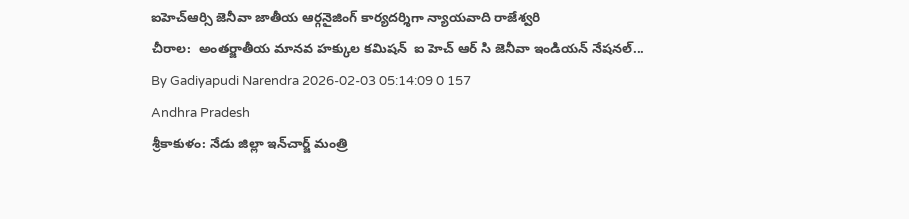ఐహెచ్ఆర్సి జెనీవా జాతీయ ఆర్గనైజింగ్ కార్యదర్శిగా న్యాయవాది రాజేశ్వరి
చీరాల:  అంతర్జాతీయ మానవ హక్కుల కమిషన్  ఐ హెచ్ ఆర్ సి జెనీవా ఇండియన్ నేషనల్...
By Gadiyapudi Narendra 2026-02-03 05:14:09 0 157
Andhra Pradesh
శ్రీకాకుళం: నేడు జిల్లా ఇన్‌చార్జ్ మంత్రి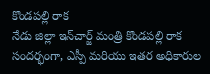కొండపల్లి రాక
నేడు జిల్లా ఇన్‌చార్జ్ మంత్రి కొండపల్లి రాక సందర్భంగా, ఎస్పీ మరియు ఇతర అధికారుల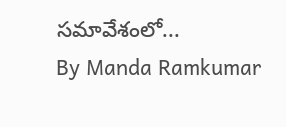సమావేశంలో...
By Manda Ramkumar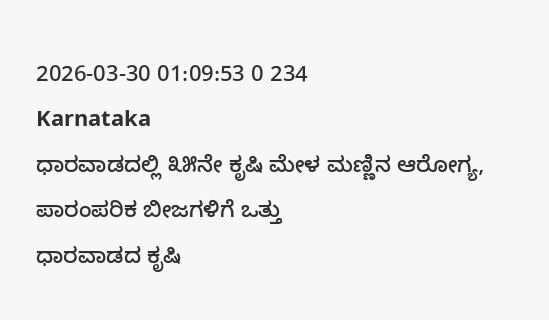2026-03-30 01:09:53 0 234
Karnataka
ಧಾರವಾಡದಲ್ಲಿ ೩೫ನೇ ಕೃಷಿ ಮೇಳ ಮಣ್ಣಿನ ಆರೋಗ್ಯ, ಪಾರಂಪರಿಕ ಬೀಜಗಳಿಗೆ ಒತ್ತು
ಧಾರವಾಡದ ಕೃಷಿ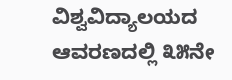ವಿಶ್ವವಿದ್ಯಾಲಯದ ಆವರಣದಲ್ಲಿ ೩೫ನೇ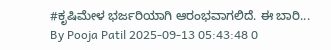#ಕೃಷಿಮೇಳ ಭರ್ಜರಿಯಾಗಿ ಆರಂಭವಾಗಲಿದೆ. ಈ ಬಾರಿ...
By Pooja Patil 2025-09-13 05:43:48 0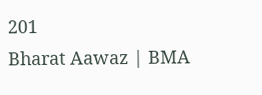201
Bharat Aawaz | BMA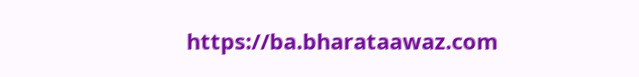https://ba.bharataawaz.com